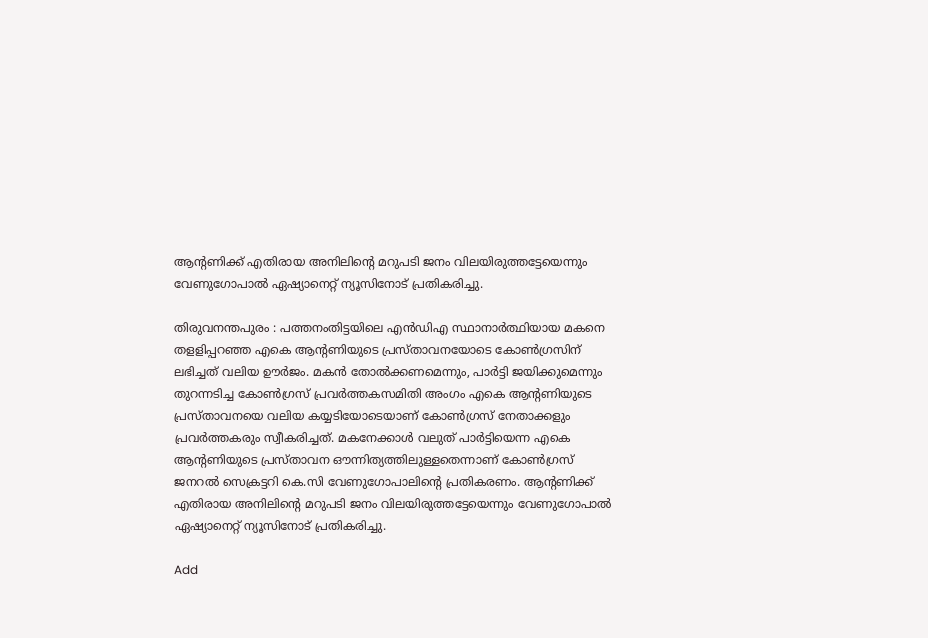ആന്റണിക്ക് എതിരായ അനിലിന്റെ മറുപടി ജനം വിലയിരുത്തട്ടേയെന്നും വേണുഗോപാൽ ഏഷ്യാനെറ്റ് ന്യൂസിനോട് പ്രതികരിച്ചു.

തിരുവനന്തപുരം : പത്തനംതിട്ടയിലെ എൻഡിഎ സ്ഥാനാർത്ഥിയായ മകനെ തളളിപ്പറഞ്ഞ എകെ ആന്റണിയുടെ പ്രസ്താവനയോടെ കോൺഗ്രസിന് ലഭിച്ചത് വലിയ ഊർജം. മകന്‍ തോല്‍ക്കണമെന്നും, പാര്‍ട്ടി ജയിക്കുമെന്നും തുറന്നടിച്ച കോണ്‍ഗ്രസ് പ്രവര്‍ത്തകസമിതി അംഗം എകെ ആന്‍റണിയുടെ പ്രസ്താവനയെ വലിയ കയ്യടിയോടെയാണ് കോൺഗ്രസ് നേതാക്കളും പ്രവർത്തകരും സ്വീകരിച്ചത്. മകനേക്കാൾ വലുത് പാർട്ടിയെന്ന എകെ ആന്റണിയുടെ പ്രസ്താവന ഔന്നിത്യത്തിലുള്ളതെന്നാണ് കോൺഗ്രസ് ജനറൽ സെക്രട്ടറി കെ.സി വേണുഗോപാലിന്റെ പ്രതികരണം. ആന്റണിക്ക് എതിരായ അനിലിന്റെ മറുപടി ജനം വിലയിരുത്തട്ടേയെന്നും വേണുഗോപാൽ ഏഷ്യാനെറ്റ് ന്യൂസിനോട് പ്രതികരിച്ചു.

Add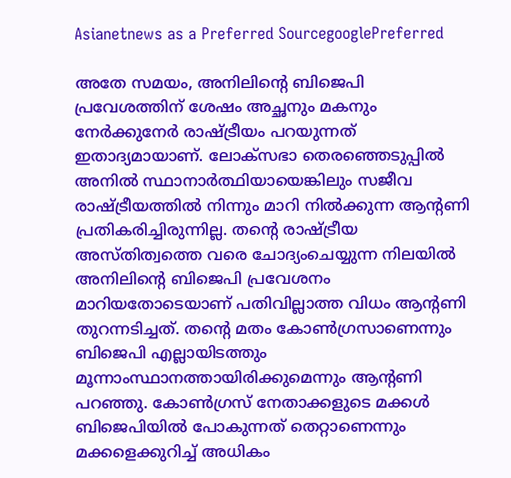Asianetnews as a Preferred SourcegooglePreferred

അതേ സമയം, അനിലിന്‍റെ ബിജെപി പ്രവേശത്തിന് ശേഷം അച്ഛനും മകനും നേര്‍ക്കുനേര്‍ രാഷ്ട്രീയം പറയുന്നത് ഇതാദ്യമായാണ്. ലോക്സഭാ തെരഞ്ഞെടുപ്പിൽ അനിൽ സ്ഥാനാർത്ഥിയായെങ്കിലും സജീവ രാഷ്ട്രീയത്തിൽ നിന്നും മാറി നിൽക്കുന്ന ആന്റണി പ്രതികരിച്ചിരുന്നില്ല. തന്‍റെ രാഷ്ട്രീയ അസ്തിത്വത്തെ വരെ ചോദ്യംചെയ്യുന്ന നിലയില്‍ അനിലിന്‍റെ ബിജെപി പ്രവേശനം മാറിയതോടെയാണ് പതിവില്ലാത്ത വിധം ആന്‍റണി തുറന്നടിച്ചത്. തന്‍റെ മതം കോണ്‍ഗ്രസാണെന്നും ബിജെപി എല്ലായിടത്തും മൂന്നാംസ്ഥാനത്തായിരിക്കുമെന്നും ആന്‍റണി പറഞ്ഞു. കോണ്‍ഗ്രസ് നേതാക്കളുടെ മക്കള്‍ ബിജെപിയില്‍ പോകുന്നത് തെറ്റാണെന്നും മക്കളെക്കുറിച്ച് അധികം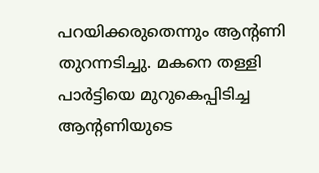പറയിക്കരുതെന്നും ആന്‍റണി തുറന്നടിച്ചു. മകനെ തള്ളി പാര്‍ട്ടിയെ മുറുകെപ്പിടിച്ച ആന്‍റണിയുടെ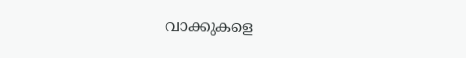വാക്കുകളെ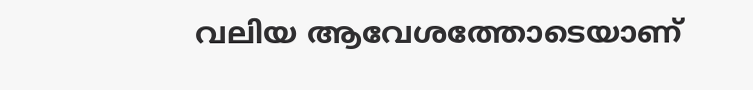വലിയ ആവേശത്തോടെയാണ്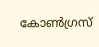കോണ്‍ഗ്രസ്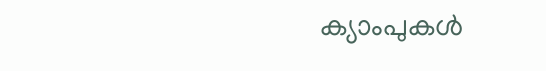ക്യാംപുകള്‍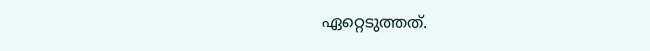ഏറ്റെടുത്തത്.